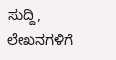ಸುದ್ದಿ, ಲೇಖನಗಳಿಗೆ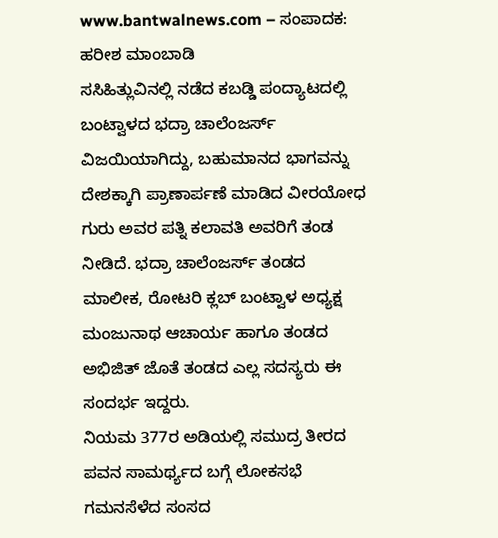www.bantwalnews.com – ಸಂಪಾದಕ: ಹರೀಶ ಮಾಂಬಾಡಿ
ಸಸಿಹಿತ್ಲುವಿನಲ್ಲಿ ನಡೆದ ಕಬಡ್ಡಿ ಪಂದ್ಯಾಟದಲ್ಲಿ ಬಂಟ್ವಾಳದ ಭದ್ರಾ ಚಾಲೆಂಜರ್ಸ್ ವಿಜಯಿಯಾಗಿದ್ದು, ಬಹುಮಾನದ ಭಾಗವನ್ನು ದೇಶಕ್ಕಾಗಿ ಪ್ರಾಣಾರ್ಪಣೆ ಮಾಡಿದ ವೀರಯೋಧ ಗುರು ಅವರ ಪತ್ನಿ ಕಲಾವತಿ ಅವರಿಗೆ ತಂಡ ನೀಡಿದೆ. ಭದ್ರಾ ಚಾಲೆಂಜರ್ಸ್ ತಂಡದ ಮಾಲೀಕ, ರೋಟರಿ ಕ್ಲಬ್ ಬಂಟ್ವಾಳ ಅಧ್ಯಕ್ಷ ಮಂಜುನಾಥ ಆಚಾರ್ಯ ಹಾಗೂ ತಂಡದ ಅಭಿಜಿತ್ ಜೊತೆ ತಂಡದ ಎಲ್ಲ ಸದಸ್ಯರು ಈ ಸಂದರ್ಭ ಇದ್ದರು.
ನಿಯಮ 377ರ ಅಡಿಯಲ್ಲಿ ಸಮುದ್ರ ತೀರದ ಪವನ ಸಾಮರ್ಥ್ಯದ ಬಗ್ಗೆ ಲೋಕಸಭೆ ಗಮನಸೆಳೆದ ಸಂಸದ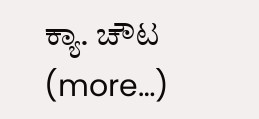ಕ್ಯಾ. ಚೌಟ (more…)